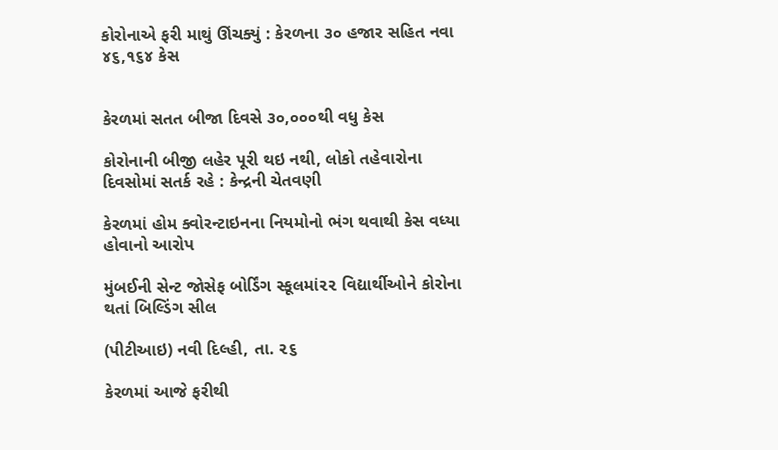કોરોનાએ ફરી માથું ઊંચક્યું : કેરળના ૩૦ હજાર સહિત નવા ૪૬,૧૬૪ કેસ


કેરળમાં સતત બીજા દિવસે ૩૦,૦૦૦થી વધુ કેસ

કોરોનાની બીજી લહેર પૂરી થઇ નથી, લોકો તહેવારોના દિવસોમાં સતર્ક રહે : કેન્દ્રની ચેતવણી

કેરળમાં હોમ ક્વોરન્ટાઇનના નિયમોનો ભંગ થવાથી કેસ વધ્યા હોવાનો આરોપ

મુંબઈની સેન્ટ જોસેફ બોર્ડિંગ સ્કૂલમાં૨૨ વિદ્યાર્થીઓને કોરોના થતાં બિલ્ડિંગ સીલ

(પીટીઆઇ) નવી દિલ્હી, તા. ૨૬

કેરળમાં આજે ફરીથી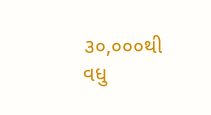૩૦,૦૦૦થી વધુ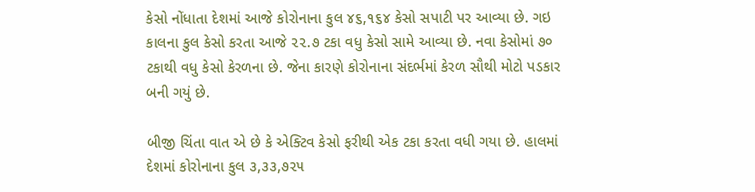કેસો નોંધાતા દેશમાં આજે કોરોનાના કુલ ૪૬,૧૬૪ કેસો સપાટી પર આવ્યા છે. ગઇ કાલના કુલ કેસો કરતા આજે ૨૨.૭ ટકા વધુ કેસો સામે આવ્યા છે. નવા કેસોમાં ૭૦ ટકાથી વધુ કેસો કેરળના છે. જેના કારણે કોરોનાના સંદર્ભમાં કેરળ સૌથી મોટો પડકાર બની ગયું છે.

બીજી ચિંતા વાત એ છે કે એક્ટિવ કેસો ફરીથી એક ટકા કરતા વધી ગયા છે. હાલમાં દેશમાં કોરોનાના કુલ ૩,૩૩,૭૨૫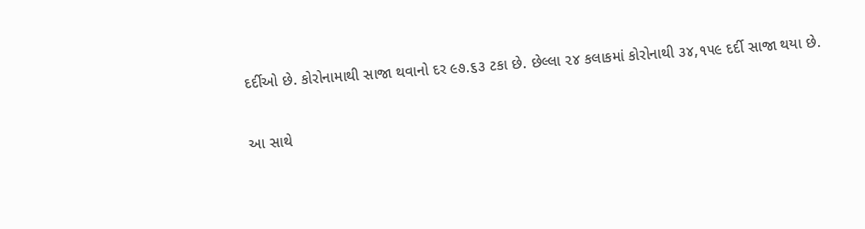દર્દીઓ છે. કોરોનામાથી સાજા થવાનો દર ૯૭.૬૩ ટકા છે. છેલ્લા ૨૪ કલાકમાં કોરોનાથી ૩૪,૧૫૯ દર્દી સાજા થયા છે.

આ સાથે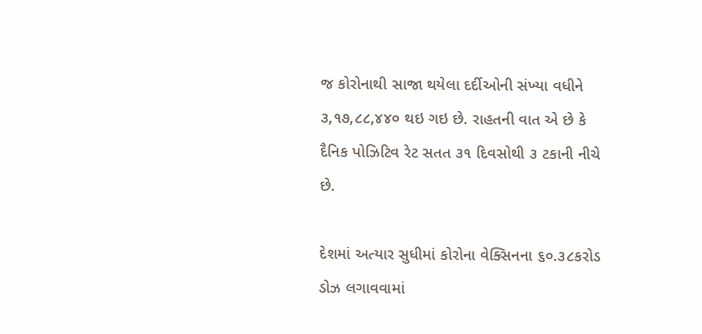જ કોરોનાથી સાજા થયેલા દર્દીઓની સંખ્યા વધીને ૩,૧૭,૮૮,૪૪૦ થઇ ગઇ છે. રાહતની વાત એ છે કે દૈનિક પોઝિટિવ રેટ સતત ૩૧ દિવસોથી ૩ ટકાની નીચે છે.

દેશમાં અત્યાર સુધીમાં કોરોના વેક્સિનના ૬૦.૩૮કરોડ ડોઝ લગાવવામાં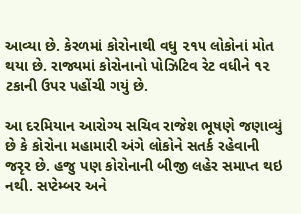આવ્યા છે. કેરળમાં કોરોનાથી વધુ ૨૧૫ લોકોનાં મોત થયા છે. રાજ્યમાં કોરોનાનો પોઝિટિવ રેટ વધીને ૧૨ ટકાની ઉપર પહોંચી ગયું છે.

આ દરમિયાન આરોગ્ય સચિવ રાજેશ ભૂષણે જણાવ્યું છે કે કોરોના મહામારી અંગે લોકોને સતર્ક રહેવાની જરૃર છે. હજુ પણ કોરોનાની બીજી લહેર સમાપ્ત થઇ નથી. સપ્ટેમ્બર અને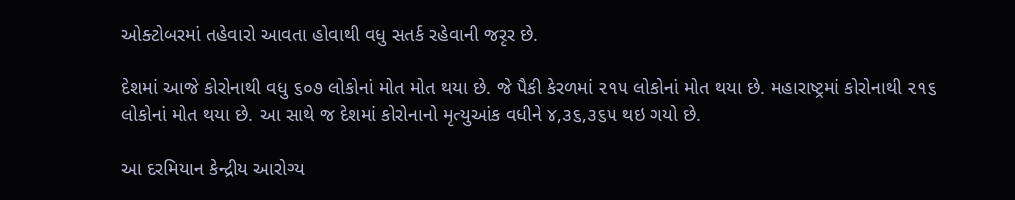ઓક્ટોબરમાં તહેવારો આવતા હોવાથી વધુ સતર્ક રહેવાની જરૃર છે.

દેશમાં આજે કોરોનાથી વધુ ૬૦૭ લોકોનાં મોત મોત થયા છે. જે પૈકી કેરળમાં ૨૧૫ લોકોનાં મોત થયા છે. મહારાષ્ટ્રમાં કોરોનાથી ૨૧૬ લોકોનાં મોત થયા છે. આ સાથે જ દેશમાં કોરોનાનો મૃત્યુઆંક વધીને ૪,૩૬,૩૬૫ થઇ ગયો છે.

આ દરમિયાન કેન્દ્રીય આરોગ્ય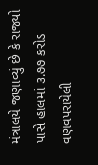મંત્રાલયે જણાવ્યું છે કે રાજ્યો પાસે હાલમાં ૩.૭૭ કરોડ વણવપરાયેલી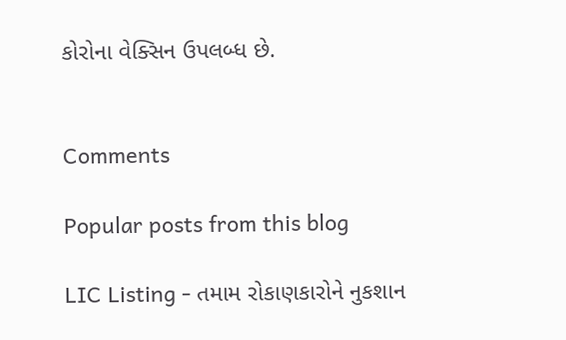કોરોના વેક્સિન ઉપલબ્ધ છે.


Comments

Popular posts from this blog

LIC Listing - તમામ રોકાણકારોને નુકશાન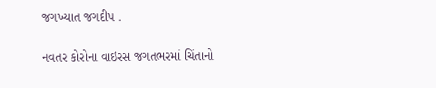જગખ્યાત જગદીપ .

નવતર કોરોના વાઇરસ જગતભરમાં ચિંતાનો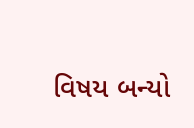વિષય બન્યો